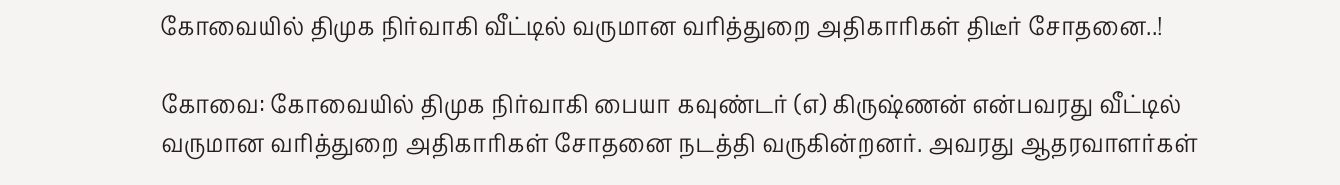கோவையில் திமுக நிர்வாகி வீட்டில் வருமான வரித்துறை அதிகாரிகள் திடீர் சோதனை..!

கோவை: கோவையில் திமுக நிர்வாகி பையா கவுண்டர் (எ) கிருஷ்ணன் என்பவரது வீட்டில் வருமான வரித்துறை அதிகாரிகள் சோதனை நடத்தி வருகின்றனர். அவரது ஆதரவாளர்கள்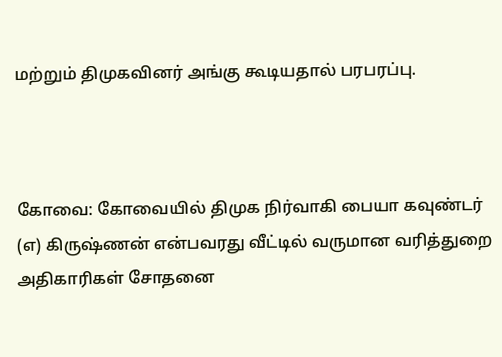மற்றும் திமுகவினர் அங்கு கூடியதால் பரபரப்பு.



கோவை: கோவையில் திமுக நிர்வாகி பையா கவுண்டர் (எ) கிருஷ்ணன் என்பவரது வீட்டில் வருமான வரித்துறை அதிகாரிகள் சோதனை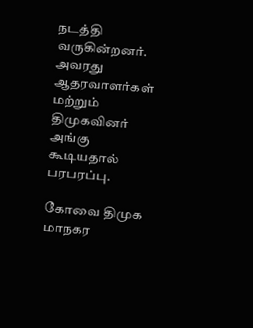நடத்தி வருகின்றனர். அவரது ஆதரவாளர்கள் மற்றும் திமுகவினர் அங்கு கூடியதால் பரபரப்பு.

கோவை திமுக மாநகர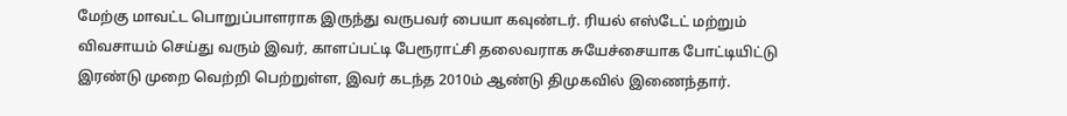மேற்கு மாவட்ட பொறுப்பாளராக இருந்து வருபவர் பையா கவுண்டர். ரியல் எஸ்டேட் மற்றும் விவசாயம் செய்து வரும் இவர், காளப்பட்டி பேரூராட்சி தலைவராக சுயேச்சையாக போட்டியிட்டு இரண்டு முறை வெற்றி பெற்றுள்ள, இவர் கடந்த 2010ம் ஆண்டு திமுகவில் இணைந்தார்.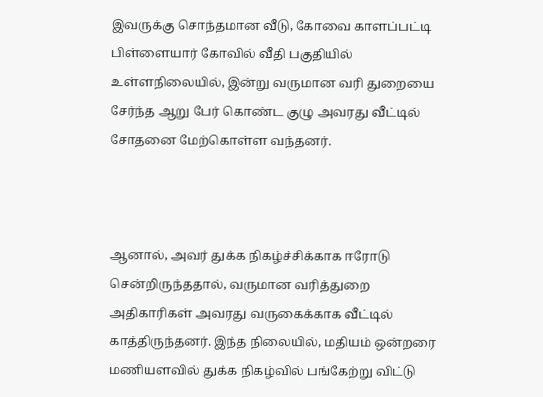இவருக்கு சொந்தமான வீடு, கோவை காளப்பட்டி பிள்ளையார் கோவில் வீதி பகுதியில் உள்ளநிலையில், இன்று வருமான வரி துறையை சேர்ந்த ஆறு பேர் கொண்ட குழு அவரது வீட்டில் சோதனை மேற்கொள்ள வந்தனர்.



ஆனால், அவர் துக்க நிகழ்ச்சிக்காக ஈரோடு சென்றிருந்ததால், வருமான வரித்துறை அதிகாரிகள் அவரது வருகைக்காக வீட்டில் காத்திருந்தனர். இந்த நிலையில், மதியம் ஒன்றரை மணியளவில் துக்க நிகழ்வில் பங்கேற்று விட்டு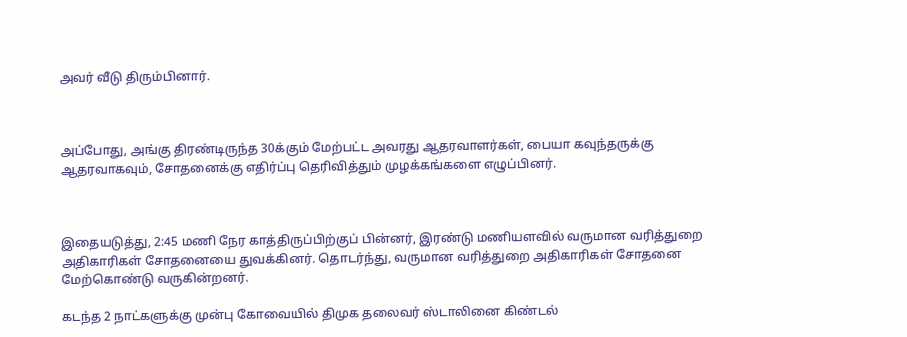அவர் வீடு திரும்பினார்.



அப்போது, அங்கு திரண்டிருந்த 30க்கும் மேற்பட்ட அவரது ஆதரவாளர்கள், பையா கவுந்தருக்கு ஆதரவாகவும், சோதனைக்கு எதிர்ப்பு தெரிவித்தும் முழக்கங்களை எழுப்பினர்.



இதையடுத்து, 2:45 மணி நேர காத்திருப்பிற்குப் பின்னர், இரண்டு மணியளவில் வருமான வரித்துறை அதிகாரிகள் சோதனையை துவக்கினர். தொடர்ந்து, வருமான வரித்துறை அதிகாரிகள் சோதனை மேற்கொண்டு வருகின்றனர்.

கடந்த 2 நாட்களுக்கு முன்பு கோவையில் திமுக தலைவர் ஸ்டாலினை கிண்டல்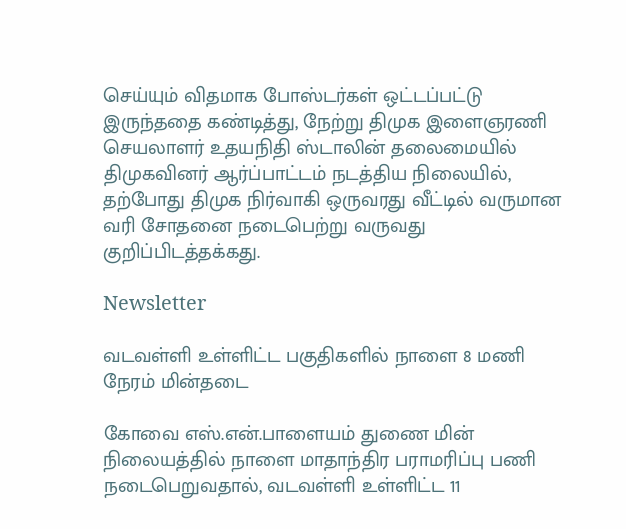செய்யும் விதமாக போஸ்டர்கள் ஒட்டப்பட்டு இருந்ததை கண்டித்து, நேற்று திமுக இளைஞரணி செயலாளர் உதயநிதி ஸ்டாலின் தலைமையில் திமுகவினர் ஆர்ப்பாட்டம் நடத்திய நிலையில், தற்போது திமுக நிர்வாகி ஒருவரது வீட்டில் வருமான வரி சோதனை நடைபெற்று வருவது குறிப்பிடத்தக்கது.

Newsletter

வடவள்ளி உள்ளிட்ட பகுதிகளில் நாளை 8 மணி நேரம் மின்தடை

கோவை எஸ்.என்.பாளையம் துணை மின் நிலையத்தில் நாளை மாதாந்திர பராமரிப்பு பணி நடைபெறுவதால், வடவள்ளி உள்ளிட்ட 11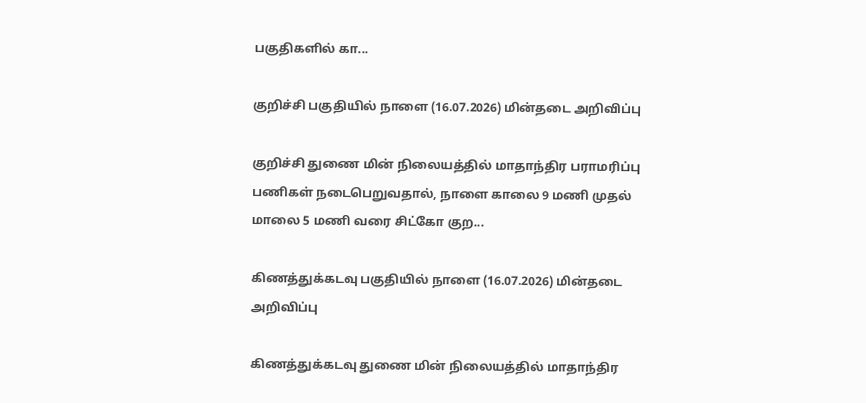பகுதிகளில் கா...

குறிச்சி பகுதியில் நாளை (16.07.2026) மின்தடை அறிவிப்பு

குறிச்சி துணை மின் நிலையத்தில் மாதாந்திர பராமரிப்பு பணிகள் நடைபெறுவதால், நாளை காலை 9 மணி முதல் மாலை 5 மணி வரை சிட்கோ குற...

கிணத்துக்கடவு பகுதியில் நாளை (16.07.2026) மின்தடை அறிவிப்பு

கிணத்துக்கடவு துணை மின் நிலையத்தில் மாதாந்திர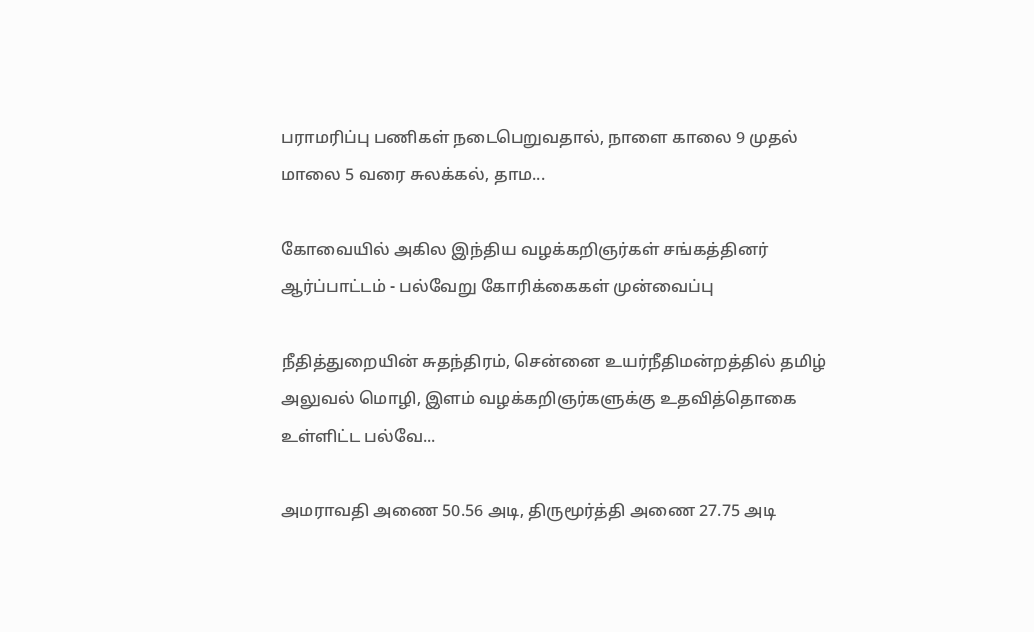பராமரிப்பு பணிகள் நடைபெறுவதால், நாளை காலை 9 முதல் மாலை 5 வரை சுலக்கல், தாம...

கோவையில் அகில இந்திய வழக்கறிஞர்கள் சங்கத்தினர் ஆர்ப்பாட்டம் - பல்வேறு கோரிக்கைகள் முன்வைப்பு

நீதித்துறையின் சுதந்திரம், சென்னை உயர்நீதிமன்றத்தில் தமிழ் அலுவல் மொழி, இளம் வழக்கறிஞர்களுக்கு உதவித்தொகை உள்ளிட்ட பல்வே...

அமராவதி அணை 50.56 அடி, திருமூர்த்தி அணை 27.75 அடி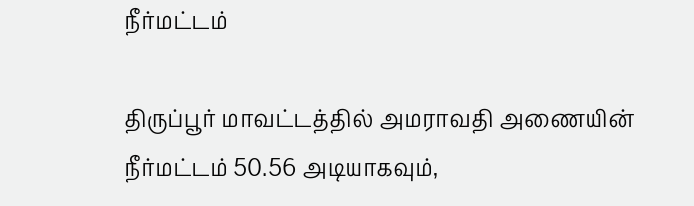நீர்மட்டம்

திருப்பூர் மாவட்டத்தில் அமராவதி அணையின் நீர்மட்டம் 50.56 அடியாகவும்,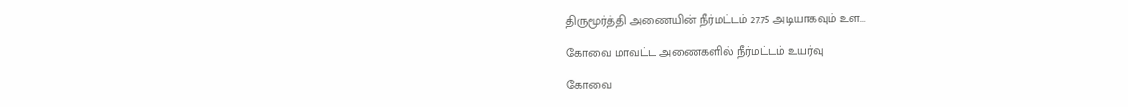திருமூர்த்தி அணையின் நீர்மட்டம் 27.75 அடியாகவும் உள...

கோவை மாவட்ட அணைகளில் நீர்மட்டம் உயர்வு

கோவை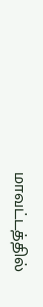மாவட்டத்தில்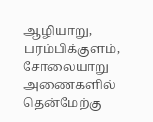ஆழியாறு, பரம்பிக்குளம், சோலையாறு அணைகளில் தென்மேற்கு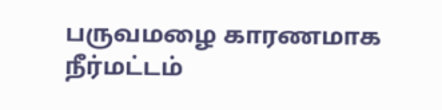பருவமழை காரணமாக நீர்மட்டம்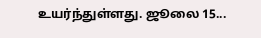உயர்ந்துள்ளது. ஜூலை 15...